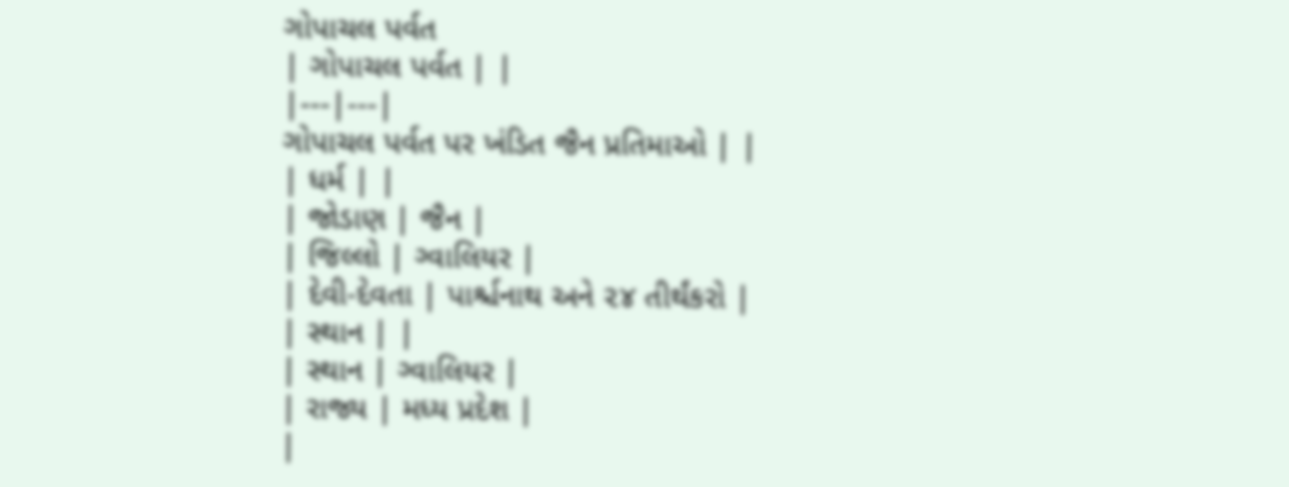ગોપાચલ પર્વત
| ગોપાચલ પર્વત | |
|---|---|
ગોપાચલ પર્વત પર ખંડિત જૈન પ્રતિમાઓ | |
| ધર્મ | |
| જોડાણ | જૈન |
| જિલ્લો | ગ્વાલિયર |
| દેવી-દેવતા | પાર્શ્ચનાથ અને ૨૪ તીર્થંકરો |
| સ્થાન | |
| સ્થાન | ગ્વાલિયર |
| રાજ્ય | મધ્ય પ્રદેશ |
|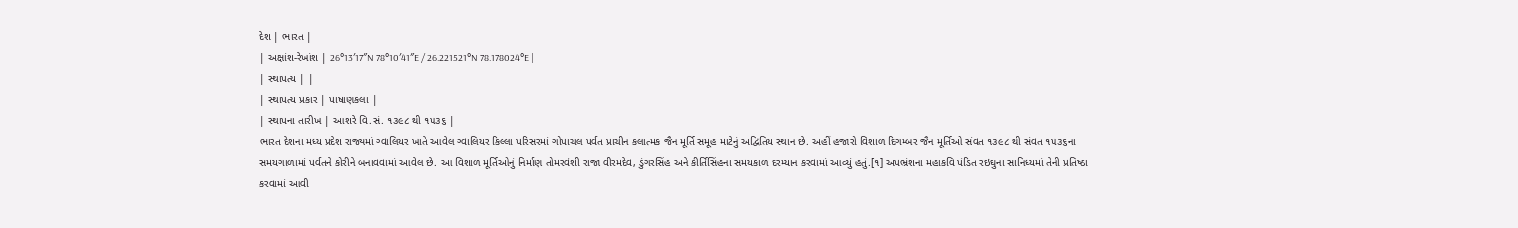દેશ | ભારત |
| અક્ષાંશ-રેખાંશ | 26°13′17″N 78°10′41″E / 26.221521°N 78.178024°E |
| સ્થાપત્ય | |
| સ્થાપત્ય પ્રકાર | પાષાણકલા |
| સ્થાપના તારીખ | આશરે વિ.સં. ૧૩૯૮ થી ૧૫૩૬ |
ભારત દેશના મધ્ય પ્રદેશ રાજ્યમાં ગ્વાલિયર ખાતે આવેલ ગ્વાલિયર કિલ્લા પરિસરમાં ગોપાચલ પર્વત પ્રાચીન કલાત્મક જૈન મૂર્તિ સમૂહ માટેનું અદ્વિતિય સ્થાન છે. અહીં હજારો વિશાળ દિગમ્બર જૈન મૂર્તિઓ સંવત ૧૩૯૮ થી સંવત ૧૫૩૬ના સમયગાળામાં પર્વતને કોરીને બનાવવામાં આવેલ છે. આ વિશાળ મૂર્તિઓનું નિર્માણ તોમરવંશી રાજા વીરમદેવ, ડુંગરસિંહ અને કીર્તિસિંહના સમયકાળ દરમ્યાન કરવામાં આવ્યું હતું.[૧] અપભ્રંશના મહાકવિ પંડિત રઇઘુના સાનિધ્યમાં તેની પ્રતિષ્ઠા કરવામાં આવી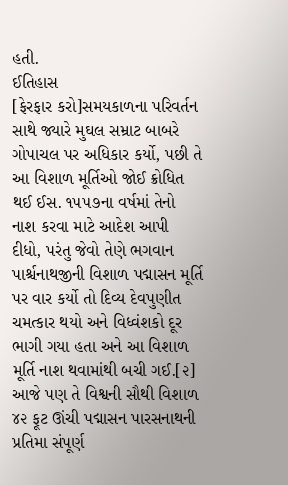હતી.
ઈતિહાસ
[ફેરફાર કરો]સમયકાળના પરિવર્તન સાથે જ્યારે મુઘલ સમ્રાટ બાબરે ગોપાચલ પર અધિકાર કર્યો, પછી તે આ વિશાળ મૂર્તિઓ જોઈ ક્રોધિત થઈ ઈસ. ૧૫૫૭ના વર્ષમાં તેનો નાશ કરવા માટે આદેશ આપી દીધો, પરંતુ જેવો તેણે ભગવાન પાર્શ્ચનાથજીની વિશાળ પદ્માસન મૂર્તિ પર વાર કર્યો તો દિવ્ય દેવપુણીત ચમત્કાર થયો અને વિધ્વંશકો દૂર ભાગી ગયા હતા અને આ વિશાળ મૂર્તિ નાશ થવામાંથી બચી ગઈ.[૨] આજે પણ તે વિશ્વની સૌથી વિશાળ ૪૨ ફૂટ ઊંચી પદ્માસન પારસનાથની પ્રતિમા સંપૂર્ણ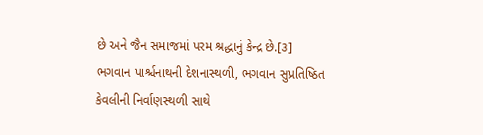છે અને જૈન સમાજમાં પરમ શ્રદ્ધાનું કેન્દ્ર છે.[૩]
ભગવાન પાર્શ્ચનાથની દેશનાસ્થળી, ભગવાન સુપ્રતિષ્ઠિત કેવલીની નિર્વાણસ્થળી સાથે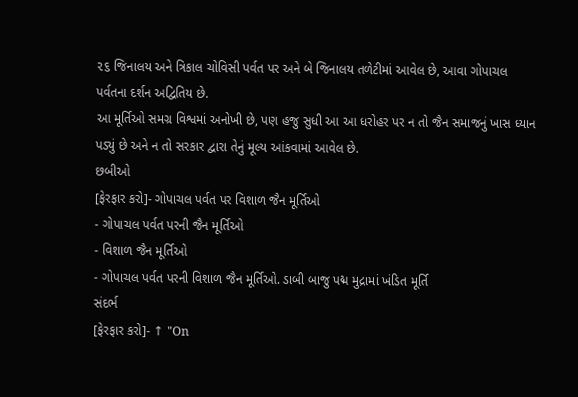૨૬ જિનાલય અને ત્રિકાલ ચોવિસી પર્વત પર અને બે જિનાલય તળેટીમાં આવેલ છે, આવા ગોપાચલ પર્વતના દર્શન અદ્વિતિય છે.
આ મૂર્તિઓ સમગ્ર વિશ્વમાં અનોખી છે, પણ હજુ સુધી આ આ ધરોહર પર ન તો જૈન સમાજનું ખાસ ધ્યાન પડ્યું છે અને ન તો સરકાર દ્વારા તેનું મૂલ્ય આંકવામાં આવેલ છે.
છબીઓ
[ફેરફાર કરો]- ગોપાચલ પર્વત પર વિશાળ જૈન મૂર્તિઓ
- ગોપાચલ પર્વત પરની જૈન મૂર્તિઓ
- વિશાળ જૈન મૂર્તિઓ
- ગોપાચલ પર્વત પરની વિશાળ જૈન મૂર્તિઓ. ડાબી બાજુ પદ્મ મુદ્રામાં ખંડિત મૂર્તિ
સંદર્ભ
[ફેરફાર કરો]- ↑ "On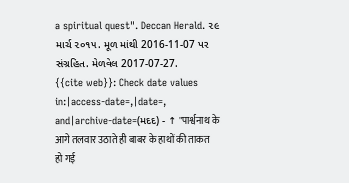a spiritual quest". Deccan Herald. ૨૯ માર્ચ ૨૦૧૫. મૂળ માંથી 2016-11-07 પર સંગ્રહિત. મેળવેલ 2017-07-27.
{{cite web}}: Check date values in:|access-date=,|date=, and|archive-date=(મદદ) - ↑ "पार्श्वनाथ के आगे तलवार उठाते ही बाबर के हाथों की ताकत हो गई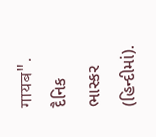गायब". દૈનિક ભાસ્કર (હિન્દીમાં).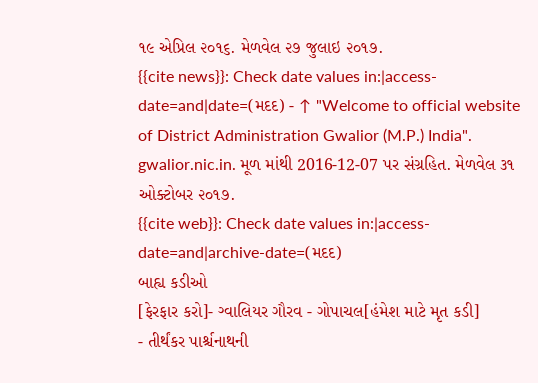૧૯ એપ્રિલ ૨૦૧૬. મેળવેલ ૨૭ જુલાઇ ૨૦૧૭.
{{cite news}}: Check date values in:|access-date=and|date=(મદદ) - ↑ "Welcome to official website of District Administration Gwalior (M.P.) India". gwalior.nic.in. મૂળ માંથી 2016-12-07 પર સંગ્રહિત. મેળવેલ ૩૧ ઓક્ટોબર ૨૦૧૭.
{{cite web}}: Check date values in:|access-date=and|archive-date=(મદદ)
બાહ્ય કડીઓ
[ફેરફાર કરો]- ગ્વાલિયર ગૌરવ - ગોપાચલ[હંમેશ માટે મૃત કડી]
- તીર્થંકર પાર્શ્ચનાથની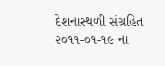દેશનાસ્થળી સંગ્રહિત ૨૦૧૧-૦૧-૧૯ ના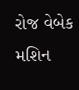રોજ વેબેક મશિન